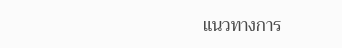แนวทางการ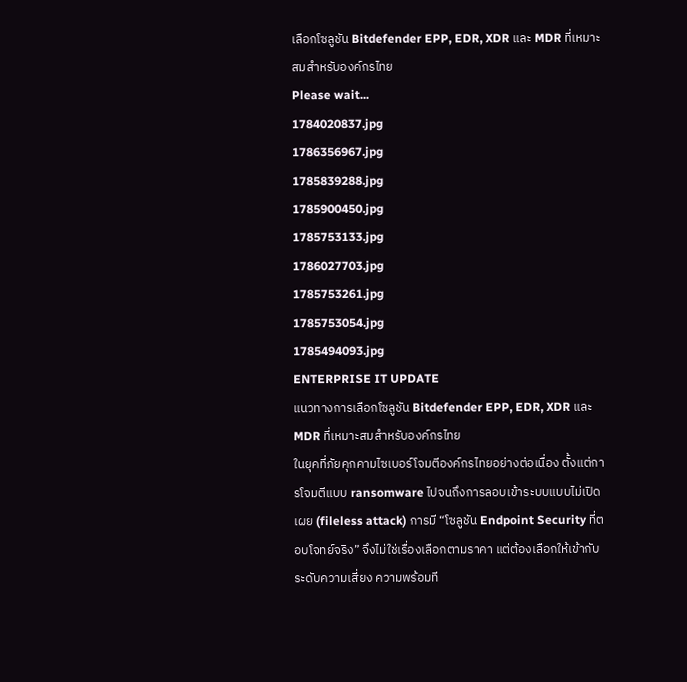เลือกโซลูชัน Bitdefender EPP, EDR, XDR และ MDR ที่เหมาะสมสำหรับองค์กรไทย
Please wait...
1784020837.jpg
1786356967.jpg
1785839288.jpg
1785900450.jpg
1785753133.jpg
1786027703.jpg
1785753261.jpg
1785753054.jpg
1785494093.jpg
ENTERPRISE IT UPDATE
แนวทางการเลือกโซลูชัน Bitdefender EPP, EDR, XDR และ MDR ที่เหมาะสมสำหรับองค์กรไทย
ในยุคที่ภัยคุกคามไซเบอร์โจมตีองค์กรไทยอย่างต่อเนื่อง ตั้งแต่การโจมตีแบบ ransomware ไปจนถึงการลอบเข้าระบบแบบไม่เปิดเผย (fileless attack) การมี “โซลูชัน Endpoint Security ที่ตอบโจทย์จริง” จึงไม่ใช่เรื่องเลือกตามราคา แต่ต้องเลือกให้เข้ากับระดับความเสี่ยง ความพร้อมที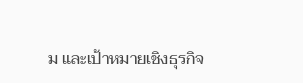ม และเป้าหมายเชิงธุรกิจ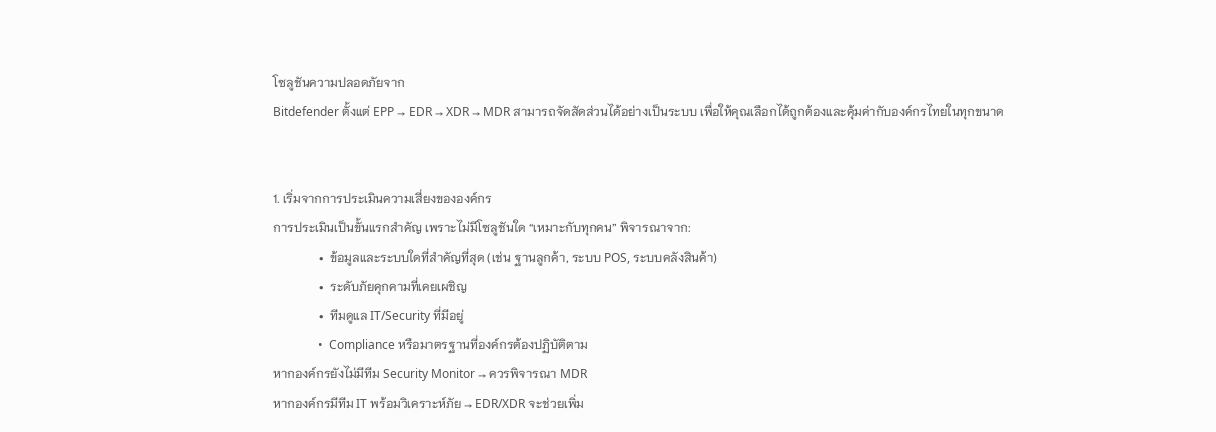โซลูชันความปลอดภัยจาก
Bitdefender ตั้งแต่ EPP → EDR → XDR → MDR สามารถจัดสัดส่วนได้อย่างเป็นระบบ เพื่อให้คุณเลือกได้ถูกต้องและคุ้มค่ากับองค์กรไทยในทุกขนาด


1. เริ่มจากการประเมินความเสี่ยงขององค์กร
การประเมินเป็นขั้นแรกสำคัญ เพราะไม่มีโซลูชันใด “เหมาะกับทุกคน” พิจารณาจาก:
               •  ข้อมูลและระบบใดที่สำคัญที่สุด (เช่น ฐานลูกค้า, ระบบ POS, ระบบคลังสินค้า)
               •  ระดับภัยคุกคามที่เคยเผชิญ
               •  ทีมดูแล IT/Security ที่มีอยู่
               •  Compliance หรือมาตรฐานที่องค์กรต้องปฏิบัติตาม
หากองค์กรยังไม่มีทีม Security Monitor → ควรพิจารณา MDR
หากองค์กรมีทีม IT พร้อมวิเคราะห์ภัย → EDR/XDR จะช่วยเพิ่ม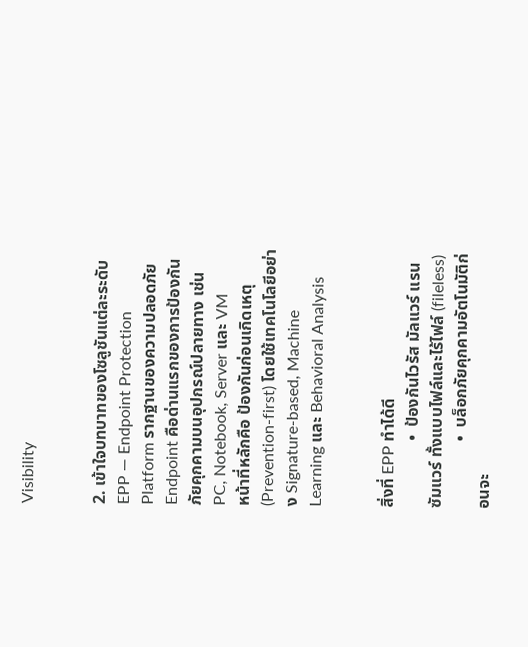Visibility


2. เข้าใจบทบาทของโซลูชันแต่ละระดับ
EPP — Endpoint Protection Platform รากฐานของความปลอดภัย Endpoint คือด่านแรกของการป้องกันภัยคุกคามบนอุปกรณ์ปลายทาง เช่น PC, Notebook, Server และ VM
หน้าที่หลักคือ ป้องกันก่อนเกิดเหตุ (Prevention-first) โดยใช้เทคโนโลยีอย่าง Signature-based, Machine Learning และ Behavioral Analysis


สิ่งที่ EPP ทำได้ดี
                •  ป้องกันไวรัส มัลแวร์ แรนซัมแวร์ ทั้งแบบไฟล์และไร้ไฟล์ (fileless)
                •  บล็อกภัยคุกคามอัตโนมัติก่อนจะ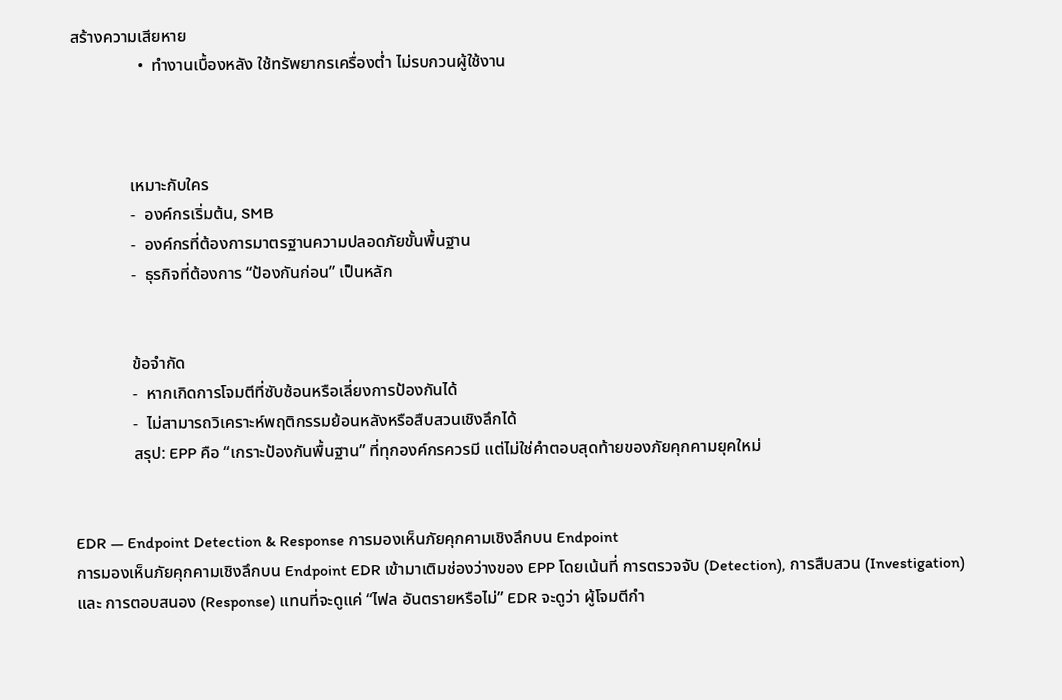สร้างความเสียหาย
                •  ทำงานเบื้องหลัง ใช้ทรัพยากรเครื่องต่ำ ไม่รบกวนผู้ใช้งาน



              เหมาะกับใคร
              -  องค์กรเริ่มต้น, SMB
              -  องค์กรที่ต้องการมาตรฐานความปลอดภัยขั้นพื้นฐาน
              -  ธุรกิจที่ต้องการ “ป้องกันก่อน” เป็นหลัก


              ข้อจำกัด
              -  หากเกิดการโจมตีที่ซับซ้อนหรือเลี่ยงการป้องกันได้
              -  ไม่สามารถวิเคราะห์พฤติกรรมย้อนหลังหรือสืบสวนเชิงลึกได้
              สรุป: EPP คือ “เกราะป้องกันพื้นฐาน” ที่ทุกองค์กรควรมี แต่ไม่ใช่คำตอบสุดท้ายของภัยคุกคามยุคใหม่


EDR — Endpoint Detection & Response การมองเห็นภัยคุกคามเชิงลึกบน Endpoint
การมองเห็นภัยคุกคามเชิงลึกบน Endpoint EDR เข้ามาเติมช่องว่างของ EPP โดยเน้นที่ การตรวจจับ (Detection), การสืบสวน (Investigation) และ การตอบสนอง (Response) แทนที่จะดูแค่ “ไฟล อันตรายหรือไม่” EDR จะดูว่า ผู้โจมตีกำ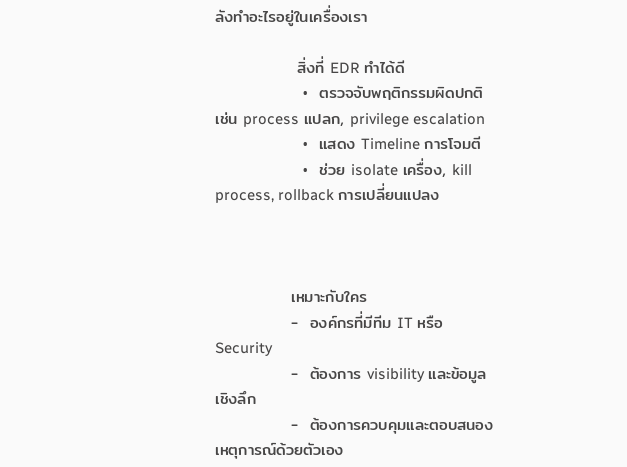ลังทำอะไรอยู่ในเครื่องเรา

              สิ่งที่ EDR ทำได้ดี
               •  ตรวจจับพฤติกรรมผิดปกติ เช่น process แปลก, privilege escalation
               •  แสดง Timeline การโจมตี
               •  ช่วย isolate เครื่อง, kill process, rollback การเปลี่ยนแปลง



             เหมาะกับใคร
             -  องค์กรที่มีทีม IT หรือ Security
             -  ต้องการ visibility และข้อมูลเชิงลึก
             -  ต้องการควบคุมและตอบสนองเหตุการณ์ด้วยตัวเอง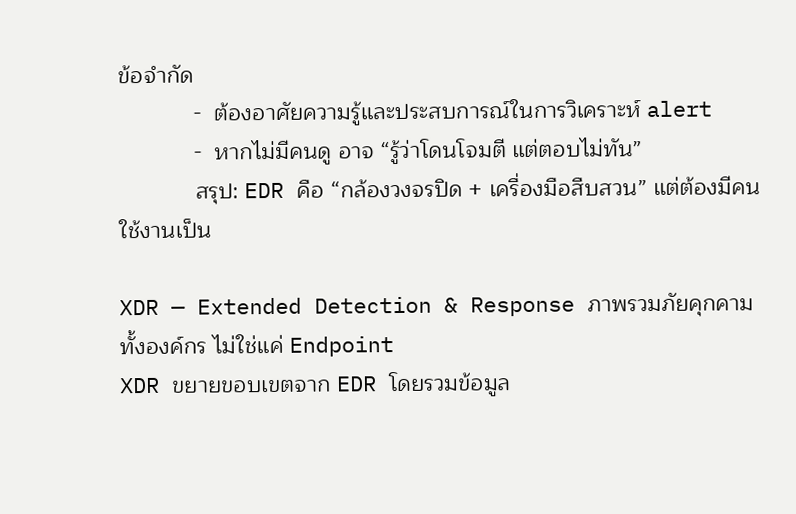ข้อจำกัด
            -  ต้องอาศัยความรู้และประสบการณ์ในการวิเคราะห์ alert
            -  หากไม่มีคนดู อาจ “รู้ว่าโดนโจมตี แต่ตอบไม่ทัน”
            สรุป: EDR คือ “กล้องวงจรปิด + เครื่องมือสืบสวน” แต่ต้องมีคนใช้งานเป็น

XDR — Extended Detection & Response ภาพรวมภัยคุกคามทั้งองค์กร ไม่ใช่แค่ Endpoint
XDR ขยายขอบเขตจาก EDR โดยรวมข้อมูล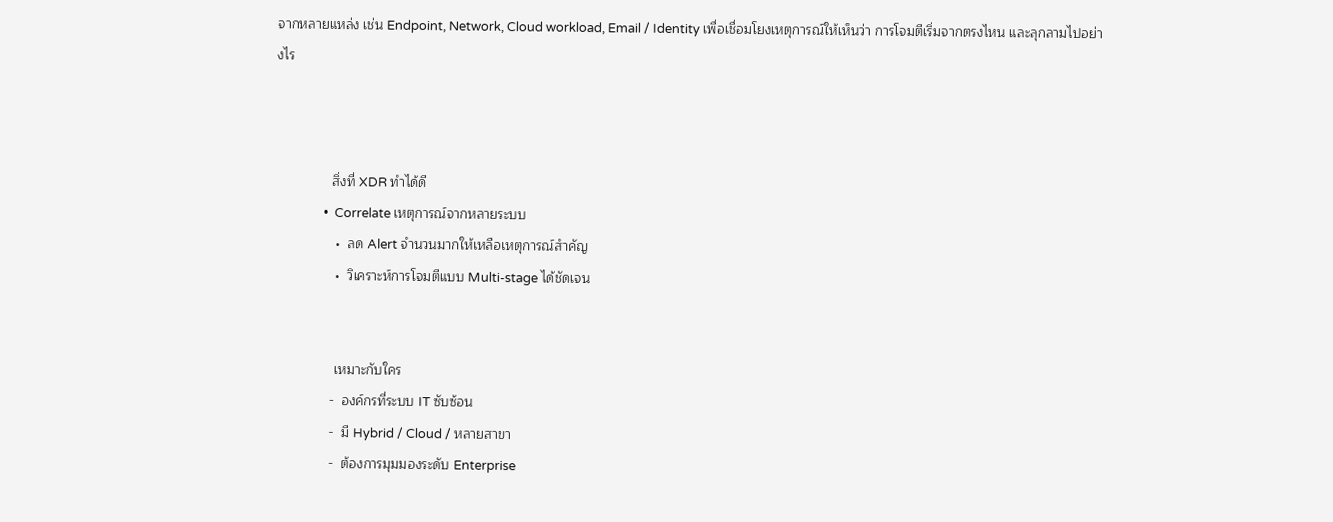จากหลายแหล่ง เช่น Endpoint, Network, Cloud workload, Email / Identity เพื่อเชื่อมโยงเหตุการณ์ให้เห็นว่า การโจมตีเริ่มจากตรงไหน และลุกลามไปอย่างไร



               สิ่งที่ XDR ทำได้ดี
                •  Correlate เหตุการณ์จากหลายระบบ
                •  ลด Alert จำนวนมากให้เหลือเหตุการณ์สำคัญ
                •  วิเคราะห์การโจมตีแบบ Multi-stage ได้ชัดเจน


                เหมาะกับใคร
               -  องค์กรที่ระบบ IT ซับซ้อน
               -  มี Hybrid / Cloud / หลายสาขา
               -  ต้องการมุมมองระดับ Enterprise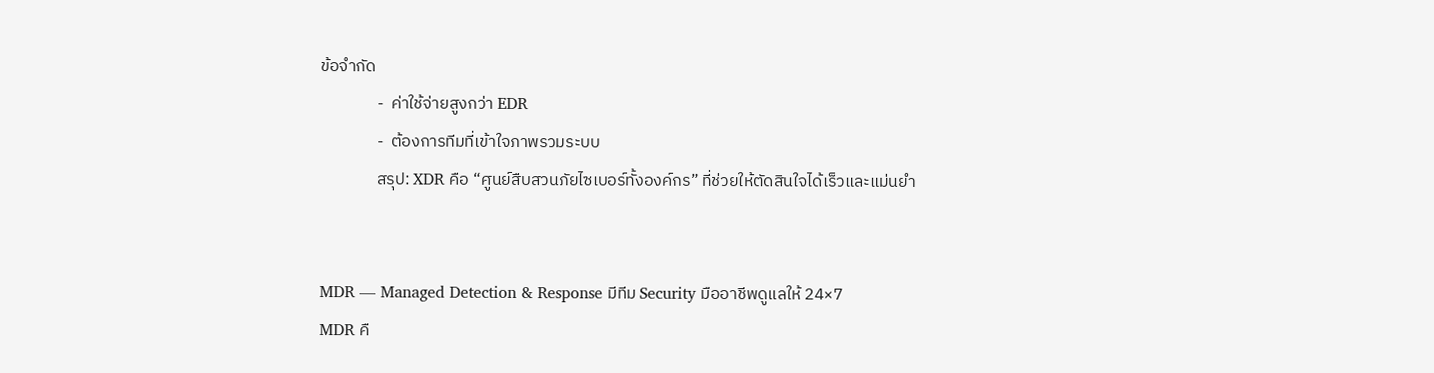ข้อจำกัด
               -  ค่าใช้จ่ายสูงกว่า EDR
               -  ต้องการทีมที่เข้าใจภาพรวมระบบ
               สรุป: XDR คือ “ศูนย์สืบสวนภัยไซเบอร์ทั้งองค์กร” ที่ช่วยให้ตัดสินใจได้เร็วและแม่นยำ


MDR — Managed Detection & Response มีทีม Security มืออาชีพดูแลให้ 24×7
MDR คื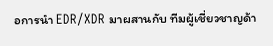อการนำ EDR/XDR มาผสานกับ ทีมผู้เชี่ยวชาญด้า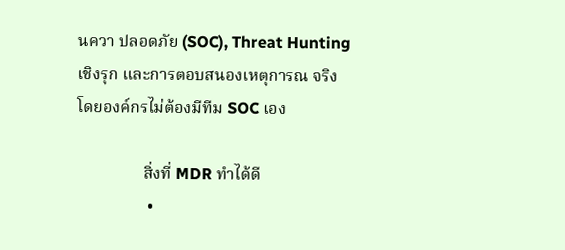นควา ปลอดภัย (SOC), Threat Hunting เชิงรุก และการตอบสนองเหตุการณ จริง โดยองค์กรไม่ต้องมีทีม SOC เอง

                สิ่งที่ MDR ทำได้ดี
                 •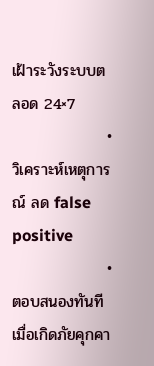เฝ้าระวังระบบตลอด 24×7
                 •  วิเคราะห์เหตุการณ์ ลด false positive
                 •  ตอบสนองทันทีเมื่อเกิดภัยคุกคา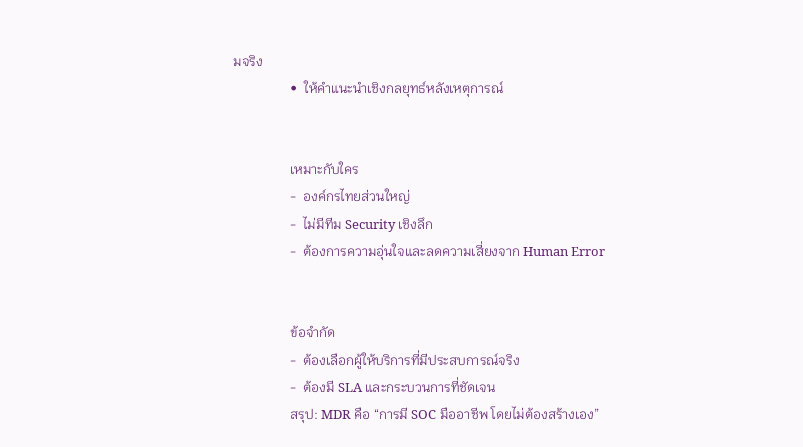มจริง
                 •  ให้คำแนะนำเชิงกลยุทธ์หลังเหตุการณ์


                 เหมาะกับใคร
                 -  องค์กรไทยส่วนใหญ่
                 -  ไม่มีทีม Security เชิงลึก
                 -  ต้องการความอุ่นใจและลดความเสี่ยงจาก Human Error


                 ข้อจำกัด
                 -  ต้องเลือกผู้ให้บริการที่มีประสบการณ์จริง
                 -  ต้องมี SLA และกระบวนการที่ชัดเจน
                 สรุป: MDR คือ “การมี SOC มืออาชีพ โดยไม่ต้องสร้างเอง”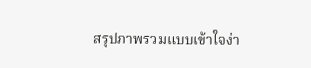สรุปภาพรวมแบบเข้าใจง่า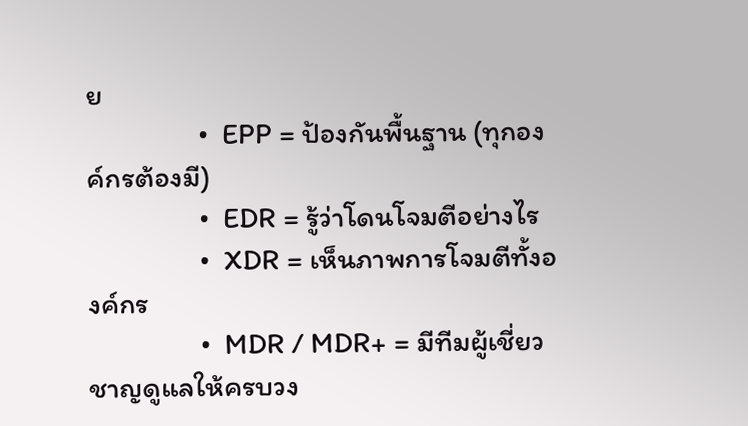ย
                •  EPP = ป้องกันพื้นฐาน (ทุกองค์กรต้องมี)
                •  EDR = รู้ว่าโดนโจมตีอย่างไร
                •  XDR = เห็นภาพการโจมตีทั้งองค์กร
                •  MDR / MDR+ = มีทีมผู้เชี่ยวชาญดูแลให้ครบวง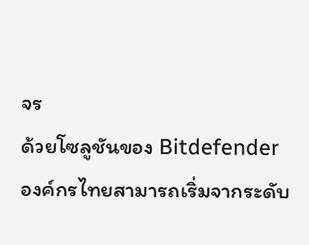จร
ด้วยโซลูชันของ Bitdefender องค์กรไทยสามารถเริ่มจากระดับ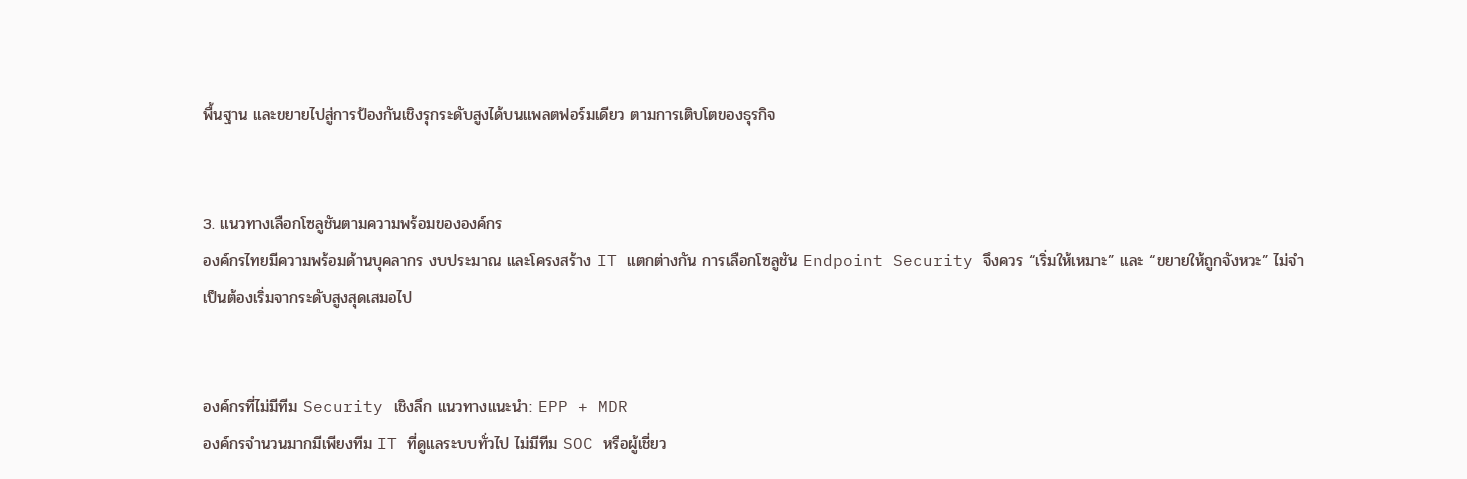พื้นฐาน และขยายไปสู่การป้องกันเชิงรุกระดับสูงได้บนแพลตฟอร์มเดียว ตามการเติบโตของธุรกิจ


3. แนวทางเลือกโซลูชันตามความพร้อมขององค์กร
องค์กรไทยมีความพร้อมด้านบุคลากร งบประมาณ และโครงสร้าง IT แตกต่างกัน การเลือกโซลูชัน Endpoint Security จึงควร “เริ่มให้เหมาะ” และ “ขยายให้ถูกจังหวะ” ไม่จำเป็นต้องเริ่มจากระดับสูงสุดเสมอไป


องค์กรที่ไม่มีทีม Security เชิงลึก แนวทางแนะนำ: EPP + MDR
องค์กรจำนวนมากมีเพียงทีม IT ที่ดูแลระบบทั่วไป ไม่มีทีม SOC หรือผู้เชี่ยว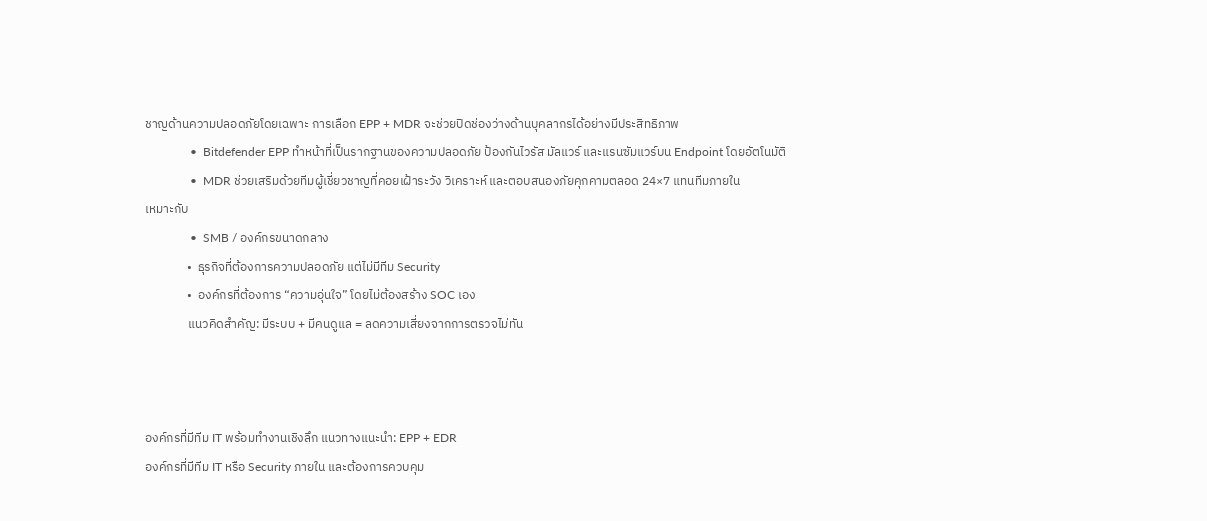ชาญด้านความปลอดภัยโดยเฉพาะ การเลือก EPP + MDR จะช่วยปิดช่องว่างด้านบุคลากรได้อย่างมีประสิทธิภาพ
               •  Bitdefender EPP ทำหน้าที่เป็นรากฐานของความปลอดภัย ป้องกันไวรัส มัลแวร์ และแรนซัมแวร์บน Endpoint โดยอัตโนมัติ
               •  MDR ช่วยเสริมด้วยทีมผู้เชี่ยวชาญที่คอยเฝ้าระวัง วิเคราะห์ และตอบสนองภัยคุกคามตลอด 24×7 แทนทีมภายใน
เหมาะกับ
               •  SMB / องค์กรขนาดกลาง
               •  ธุรกิจที่ต้องการความปลอดภัย แต่ไม่มีทีม Security
               •  องค์กรที่ต้องการ “ความอุ่นใจ” โดยไม่ต้องสร้าง SOC เอง
               แนวคิดสำคัญ: มีระบบ + มีคนดูแล = ลดความเสี่ยงจากการตรวจไม่ทัน



องค์กรที่มีทีม IT พร้อมทำงานเชิงลึก แนวทางแนะนำ: EPP + EDR
องค์กรที่มีทีม IT หรือ Security ภายใน และต้องการควบคุม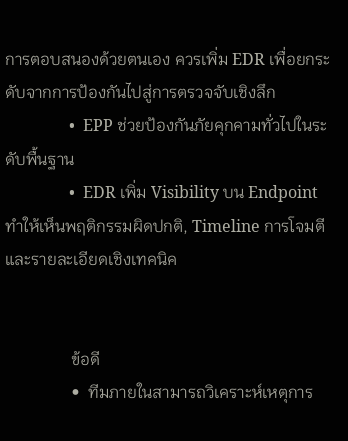การตอบสนองด้วยตนเอง ควรเพิ่ม EDR เพื่อยกระดับจากการป้องกันไปสู่การตรวจจับเชิงลึก
                •  EPP ช่วยป้องกันภัยคุกคามทั่วไปในระดับพื้นฐาน
                •  EDR เพิ่ม Visibility บน Endpoint ทำให้เห็นพฤติกรรมผิดปกติ, Timeline การโจมตี และรายละเอียดเชิงเทคนิค


                ข้อดี
                •  ทีมภายในสามารถวิเคราะห์เหตุการ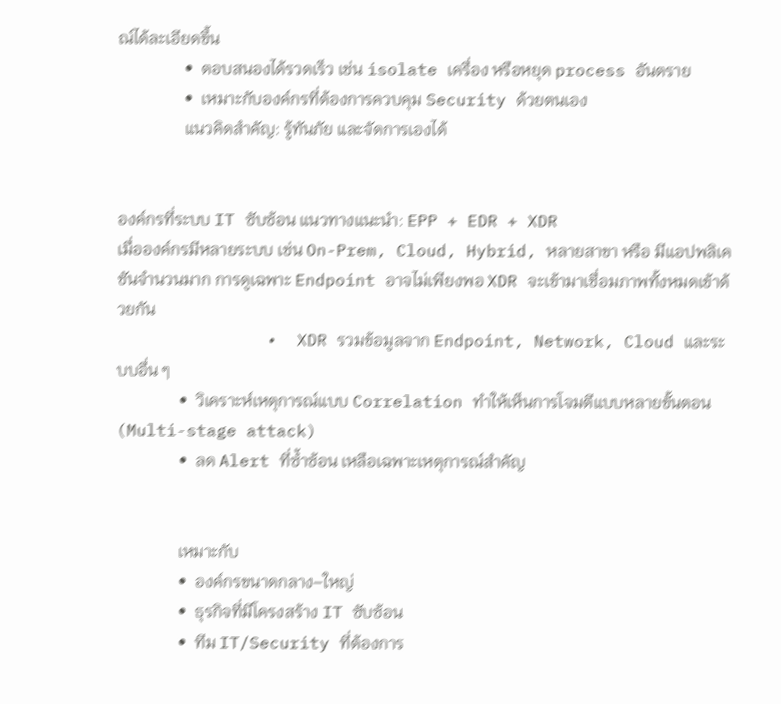ณ์ได้ละเอียดขึ้น
                •  ตอบสนองได้รวดเร็ว เช่น isolate เครื่อง หรือหยุด process อันตราย
                •  เหมาะกับองค์กรที่ต้องการควบคุม Security ด้วยตนเอง
                แนวคิดสำคัญ: รู้ทันภัย และจัดการเองได้


องค์กรที่ระบบ IT ซับซ้อน แนวทางแนะนำ: EPP + EDR + XDR
เมื่อองค์กรมีหลายระบบ เช่น On-Prem, Cloud, Hybrid, หลายสาขา หรือ มีแอปพลิเคชันจำนวนมาก การดูเฉพาะ Endpoint อาจไม่เพียงพอ XDR จะเข้ามาเชื่อมภาพทั้งหมดเข้าด้วยกัน
               •  XDR รวมข้อมูลจาก Endpoint, Network, Cloud และระบบอื่น ๆ
               •  วิเคราะห์เหตุการณ์แบบ Correlation ทำให้เห็นการโจมตีแบบหลายขั้นตอน (Multi-stage attack)
               •  ลด Alert ที่ซ้ำซ้อน เหลือเฉพาะเหตุการณ์สำคัญ


               เหมาะกับ
               •  องค์กรขนาดกลาง–ใหญ่
               •  ธุรกิจที่มีโครงสร้าง IT ซับซ้อน
               •  ทีม IT/Security ที่ต้องการ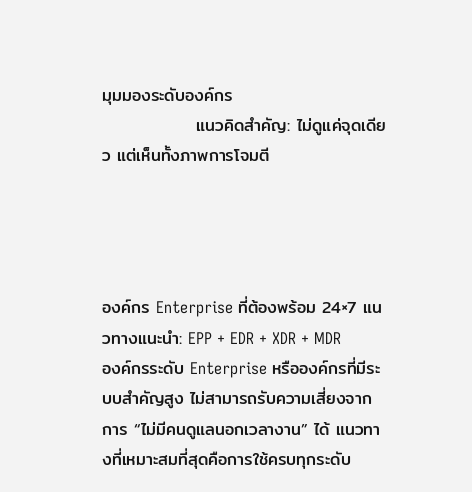มุมมองระดับองค์กร
               แนวคิดสำคัญ: ไม่ดูแค่จุดเดียว แต่เห็นทั้งภาพการโจมตี




องค์กร Enterprise ที่ต้องพร้อม 24×7 แนวทางแนะนำ: EPP + EDR + XDR + MDR
องค์กรระดับ Enterprise หรือองค์กรที่มีระบบสำคัญสูง ไม่สามารถรับความเสี่ยงจากการ “ไม่มีคนดูแลนอกเวลางาน” ได้ แนวทางที่เหมาะสมที่สุดคือการใช้ครบทุกระดับ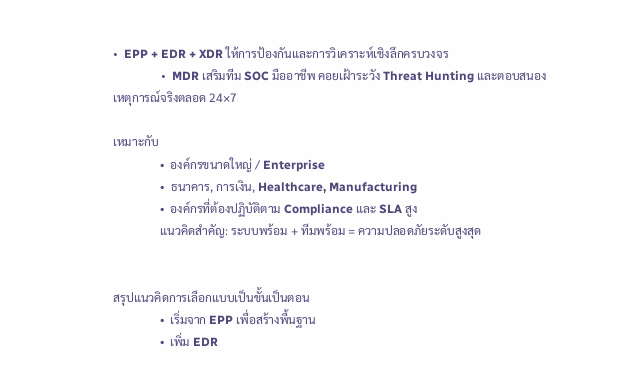•  EPP + EDR + XDR ให้การป้องกันและการวิเคราะห์เชิงลึกครบวงจร
                •  MDR เสริมทีม SOC มืออาชีพ คอยเฝ้าระวัง Threat Hunting และตอบสนองเหตุการณ์จริงตลอด 24×7

เหมาะกับ
                •  องค์กรขนาดใหญ่ / Enterprise
                •  ธนาคาร, การเงิน, Healthcare, Manufacturing
                •  องค์กรที่ต้องปฏิบัติตาม Compliance และ SLA สูง
                แนวคิดสำคัญ: ระบบพร้อม + ทีมพร้อม = ความปลอดภัยระดับสูงสุด


สรุปแนวคิดการเลือกแบบเป็นขั้นเป็นตอน
                •  เริ่มจาก EPP เพื่อสร้างพื้นฐาน
                •  เพิ่ม EDR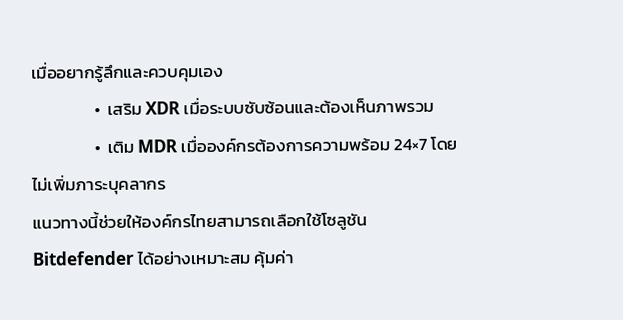เมื่ออยากรู้ลึกและควบคุมเอง
                •  เสริม XDR เมื่อระบบซับซ้อนและต้องเห็นภาพรวม
                •  เติม MDR เมื่อองค์กรต้องการความพร้อม 24×7 โดยไม่เพิ่มภาระบุคลากร
แนวทางนี้ช่วยให้องค์กรไทยสามารถเลือกใช้โซลูชัน Bitdefender ได้อย่างเหมาะสม คุ้มค่า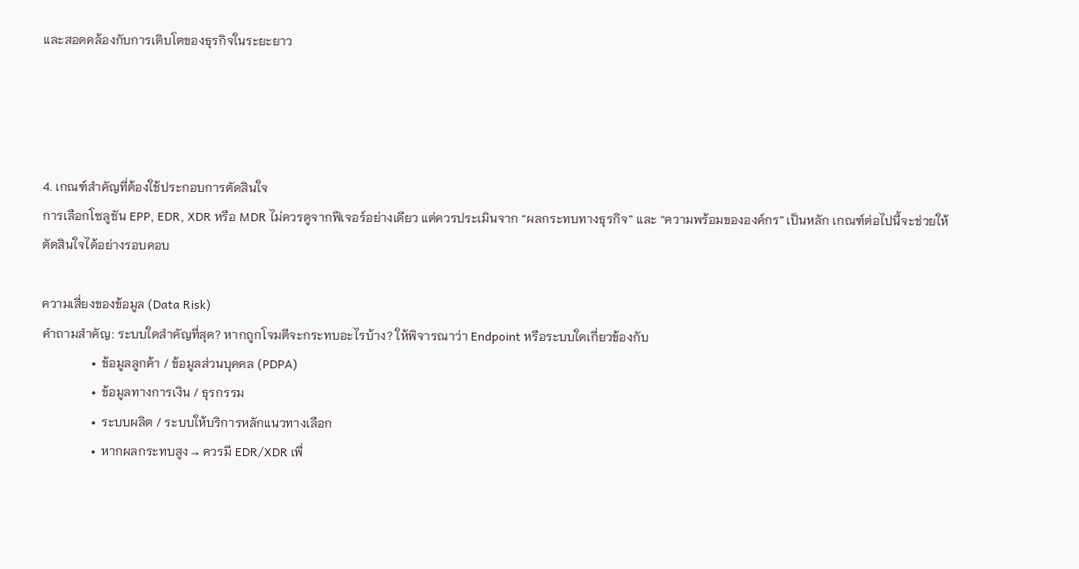และสอดคล้องกับการเติบโตของธุรกิจในระยะยาว




4. เกณฑ์สำคัญที่ต้องใช้ประกอบการตัดสินใจ
การเลือกโซลูชัน EPP, EDR, XDR หรือ MDR ไม่ควรดูจากฟีเจอร์อย่างเดียว แต่ควรประเมินจาก “ผลกระทบทางธุรกิจ” และ “ความพร้อมขององค์กร” เป็นหลัก เกณฑ์ต่อไปนี้จะช่วยให้ตัดสินใจได้อย่างรอบคอบ

ความเสี่ยงของข้อมูล (Data Risk)
คำถามสำคัญ: ระบบใดสำคัญที่สุด? หากถูกโจมตีจะกระทบอะไรบ้าง? ให้พิจารณาว่า Endpoint หรือระบบใดเกี่ยวข้องกับ
                •  ข้อมูลลูกค้า / ข้อมูลส่วนบุคคล (PDPA)
                •  ข้อมูลทางการเงิน / ธุรกรรม
                •  ระบบผลิต / ระบบให้บริการหลักแนวทางเลือก
                •  หากผลกระทบสูง → ควรมี EDR/XDR เพื่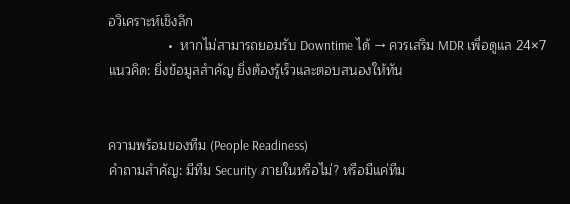อวิเคราะห์เชิงลึก
                •  หากไม่สามารถยอมรับ Downtime ได้ → ควรเสริม MDR เพื่อดูแล 24×7แนวคิด: ยิ่งข้อมูลสำคัญ ยิ่งต้องรู้เร็วและตอบสนองให้ทัน


ความพร้อมของทีม (People Readiness)
คำถามสำคัญ: มีทีม Security ภายในหรือไม่? หรือมีแค่ทีม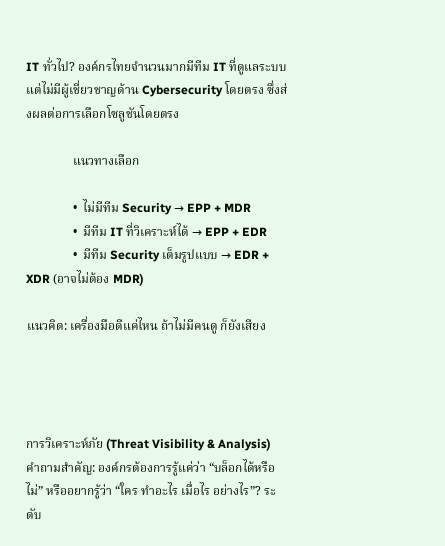IT ทั่วไป? องค์กรไทยจำนวนมากมีทีม IT ที่ดูแลระบบ แต่ไม่มีผู้เชี่ยวชาญด้าน Cybersecurity โดยตรง ซึ่งส่งผลต่อการเลือกโซลูชันโดยตรง

               แนวทางเลือก

               •  ไม่มีทีม Security → EPP + MDR
               •  มีทีม IT ที่วิเคราะห์ได้ → EPP + EDR
               •  มีทีม Security เต็มรูปแบบ → EDR + XDR (อาจไม่ต้อง MDR)

แนวคิด: เครื่องมือดีแค่ไหน ถ้าไม่มีคนดู ก็ยังเสียง




การวิเคราะห์ภัย (Threat Visibility & Analysis)
คำถามสำคัญ: องค์กรต้องการรู้แค่ว่า “บล็อกได้หรือไม่” หรืออยากรู้ว่า “ใคร ทำอะไร เมื่อไร อย่างไร”? ระดับ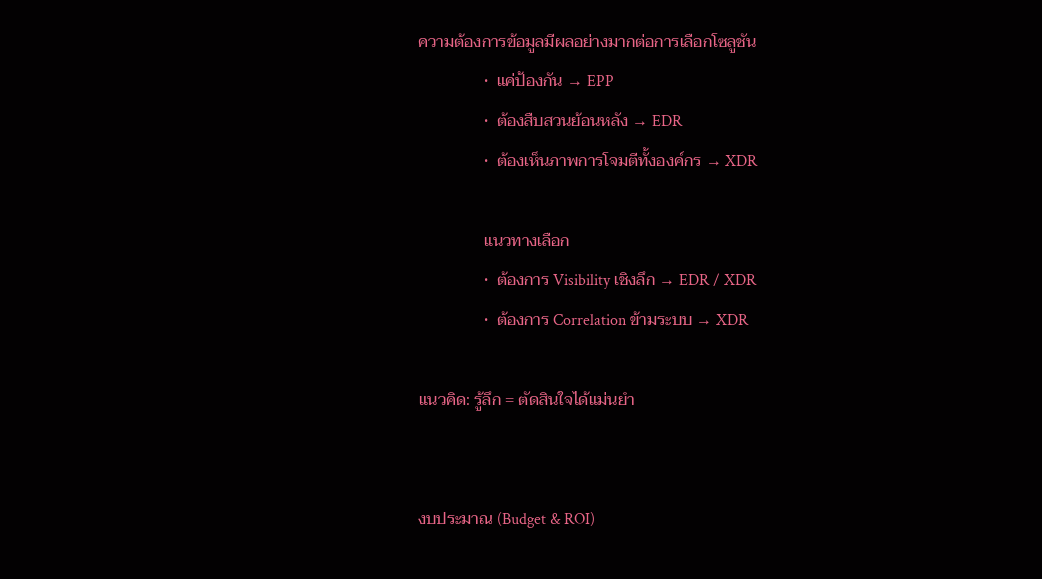ความต้องการข้อมูลมีผลอย่างมากต่อการเลือกโซลูชัน
                •  แค่ป้องกัน → EPP
                •  ต้องสืบสวนย้อนหลัง → EDR
                •  ต้องเห็นภาพการโจมตีทั้งองค์กร → XDR

                แนวทางเลือก
                •  ต้องการ Visibility เชิงลึก → EDR / XDR
                •  ต้องการ Correlation ข้ามระบบ → XDR

แนวคิด: รู้ลึก = ตัดสินใจได้แม่นยำ


งบประมาณ (Budget & ROI)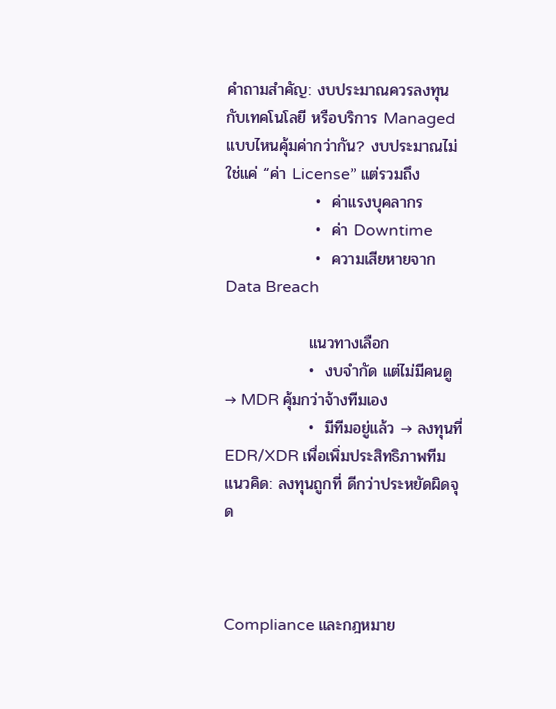คำถามสำคัญ: งบประมาณควรลงทุนกับเทคโนโลยี หรือบริการ Managed แบบไหนคุ้มค่ากว่ากัน? งบประมาณไม่ใช่แค่ “ค่า License” แต่รวมถึง
                •  ค่าแรงบุคลากร
                •  ค่า Downtime
                •  ความเสียหายจาก Data Breach

               แนวทางเลือก
               •  งบจำกัด แต่ไม่มีคนดู → MDR คุ้มกว่าจ้างทีมเอง
               •  มีทีมอยู่แล้ว → ลงทุนที่ EDR/XDR เพื่อเพิ่มประสิทธิภาพทีม          แนวคิด: ลงทุนถูกที่ ดีกว่าประหยัดผิดจุด



Compliance และกฎหมาย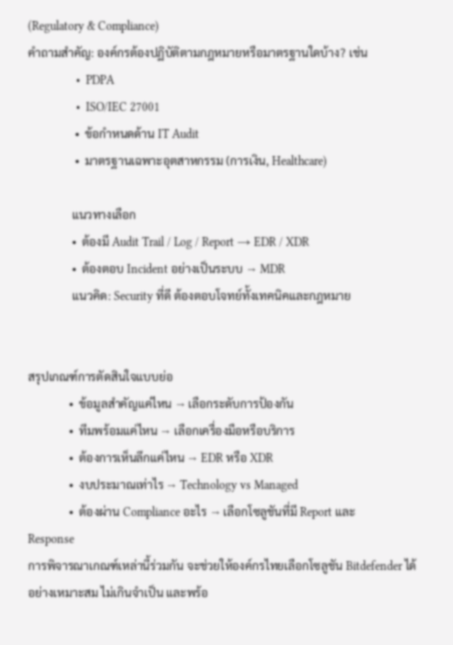(Regulatory & Compliance)
คำถามสำคัญ: องค์กรต้องปฏิบัติตามกฎหมายหรือมาตรฐานใดบ้าง? เช่น
                •  PDPA
                •  ISO/IEC 27001
                •  ข้อกำหนดด้าน IT Audit
                •  มาตรฐานเฉพาะอุตสาหกรรม (การเงิน, Healthcare)

               แนวทางเลือก
               •  ต้องมี Audit Trail / Log / Report → EDR / XDR
               •  ต้องตอบ Incident อย่างเป็นระบบ → MDR
               แนวคิด: Security ที่ดี ต้องตอบโจทย์ทั้งเทคนิคและกฎหมาย


สรุปเกณฑ์การตัดสินใจแบบย่อ
              •  ข้อมูลสำคัญแค่ไหน → เลือกระดับการป้องกัน
              •  ทีมพร้อมแค่ไหน → เลือกเครื่องมือหรือบริการ
              •  ต้องการเห็นลึกแค่ไหน → EDR หรือ XDR
              •  งบประมาณเท่าไร → Technology vs Managed
              •  ต้องผ่าน Compliance อะไร → เลือกโซลูชันที่มี Report และ
Response
การพิจารณาเกณฑ์เหล่านี้ร่วมกัน จะช่วยให้องค์กรไทยเลือกโซลูชัน Bitdefender ได้อย่างเหมาะสม ไม่เกินจำเป็น และพร้อ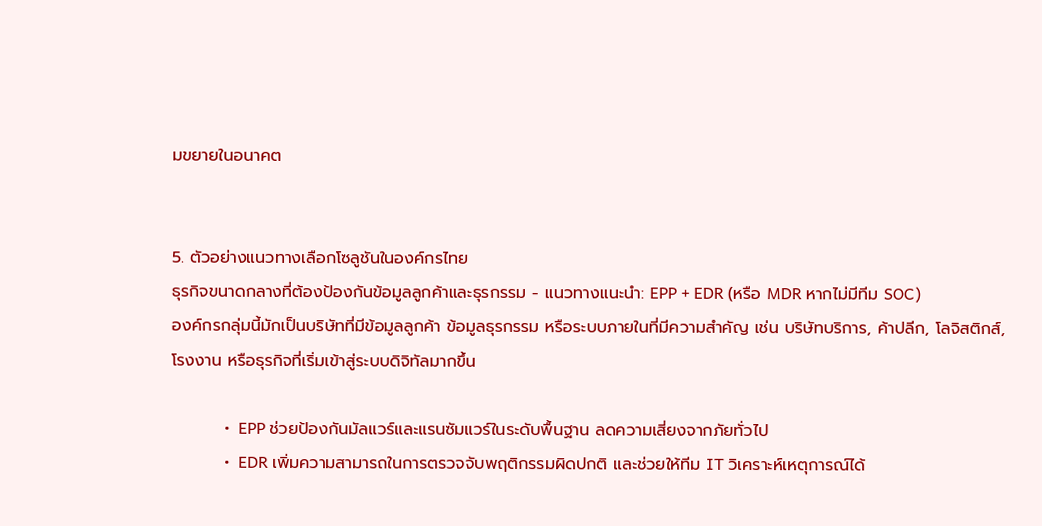มขยายในอนาคต


5. ตัวอย่างแนวทางเลือกโซลูชันในองค์กรไทย
ธุรกิจขนาดกลางที่ต้องป้องกันข้อมูลลูกค้าและธุรกรรม - แนวทางแนะนำ: EPP + EDR (หรือ MDR หากไม่มีทีม SOC)
องค์กรกลุ่มนี้มักเป็นบริษัทที่มีข้อมูลลูกค้า ข้อมูลธุรกรรม หรือระบบภายในที่มีความสำคัญ เช่น บริษัทบริการ, ค้าปลีก, โลจิสติกส์, โรงงาน หรือธุรกิจที่เริ่มเข้าสู่ระบบดิจิทัลมากขึ้น

             •  EPP ช่วยป้องกันมัลแวร์และแรนซัมแวร์ในระดับพื้นฐาน ลดความเสี่ยงจากภัยทั่วไป
             •  EDR เพิ่มความสามารถในการตรวจจับพฤติกรรมผิดปกติ และช่วยให้ทีม IT วิเคราะห์เหตุการณ์ได้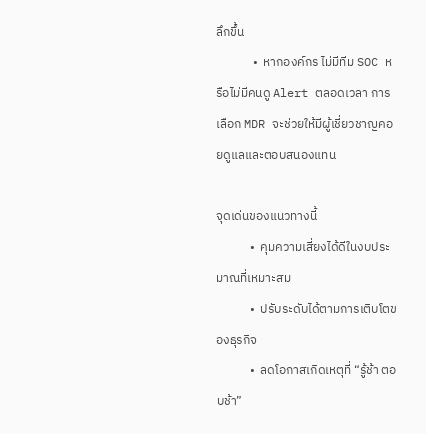ลึกขึ้น
             •  หากองค์กร ไม่มีทีม SOC หรือไม่มีคนดู Alert ตลอดเวลา การเลือก MDR จะช่วยให้มีผู้เชี่ยวชาญคอยดูแลและตอบสนองแทน

จุดเด่นของแนวทางนี้
            •  คุมความเสี่ยงได้ดีในงบประมาณที่เหมาะสม
            •  ปรับระดับได้ตามการเติบโตของธุรกิจ
            •  ลดโอกาสเกิดเหตุที่ “รู้ช้า ตอบช้า”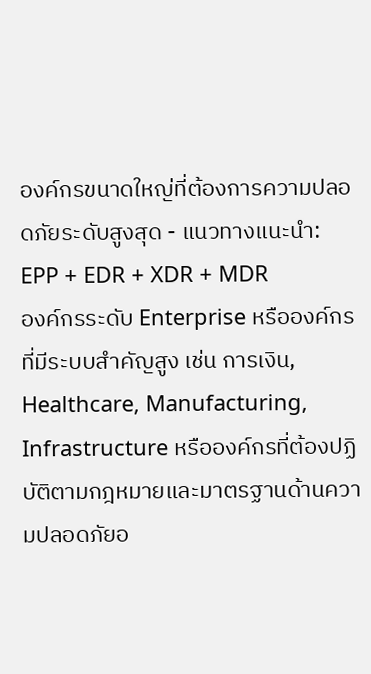องค์กรขนาดใหญ่ที่ต้องการความปลอดภัยระดับสูงสุด - แนวทางแนะนำ: EPP + EDR + XDR + MDR
องค์กรระดับ Enterprise หรือองค์กรที่มีระบบสำคัญสูง เช่น การเงิน, Healthcare, Manufacturing, Infrastructure หรือองค์กรที่ต้องปฏิบัติตามกฎหมายและมาตรฐานด้านความปลอดภัยอ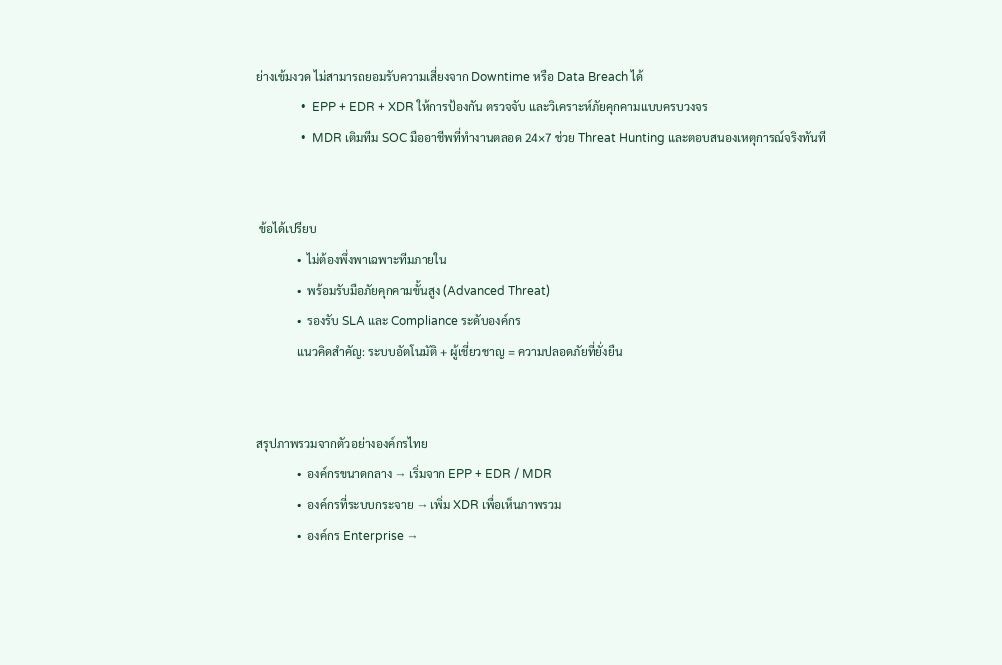ย่างเข้มงวด ไม่สามารถยอมรับความเสี่ยงจาก Downtime หรือ Data Breach ได้
               •  EPP + EDR + XDR ให้การป้องกัน ตรวจจับ และวิเคราะห์ภัยคุกคามแบบครบวงจร
               •  MDR เติมทีม SOC มืออาชีพที่ทำงานตลอด 24×7 ช่วย Threat Hunting และตอบสนองเหตุการณ์จริงทันที


 ข้อได้เปรียบ
              •  ไม่ต้องพึ่งพาเฉพาะทีมภายใน
              •  พร้อมรับมือภัยคุกคามขั้นสูง (Advanced Threat)
              •  รองรับ SLA และ Compliance ระดับองค์กร
              แนวคิดสำคัญ: ระบบอัตโนมัติ + ผู้เชี่ยวชาญ = ความปลอดภัยที่ยั่งยืน


สรุปภาพรวมจากตัวอย่างองค์กรไทย
              •  องค์กรขนาดกลาง → เริ่มจาก EPP + EDR / MDR
              •  องค์กรที่ระบบกระจาย → เพิ่ม XDR เพื่อเห็นภาพรวม
              •  องค์กร Enterprise →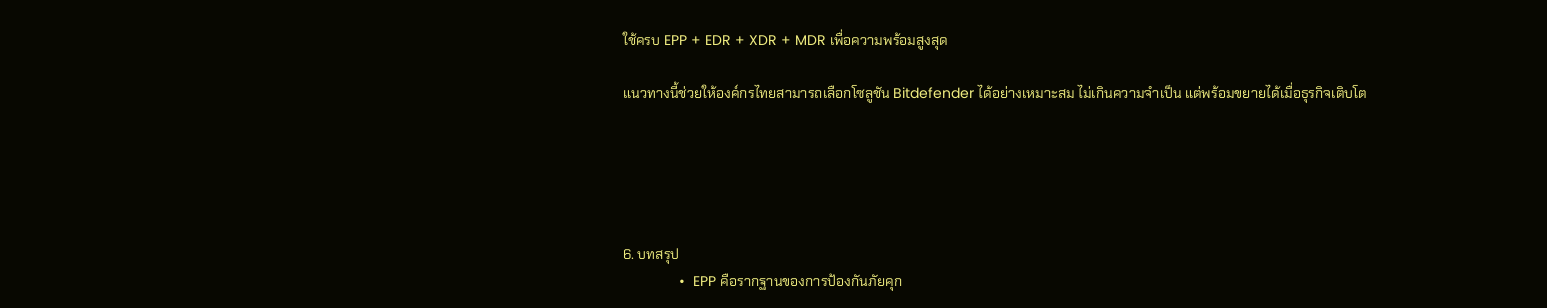ใช้ครบ EPP + EDR + XDR + MDR เพื่อความพร้อมสูงสุด

แนวทางนี้ช่วยให้องค์กรไทยสามารถเลือกโซลูชัน Bitdefender ได้อย่างเหมาะสม ไม่เกินความจำเป็น แต่พร้อมขยายได้เมื่อธุรกิจเติบโต





6. บทสรุป
              •  EPP คือรากฐานของการป้องกันภัยคุก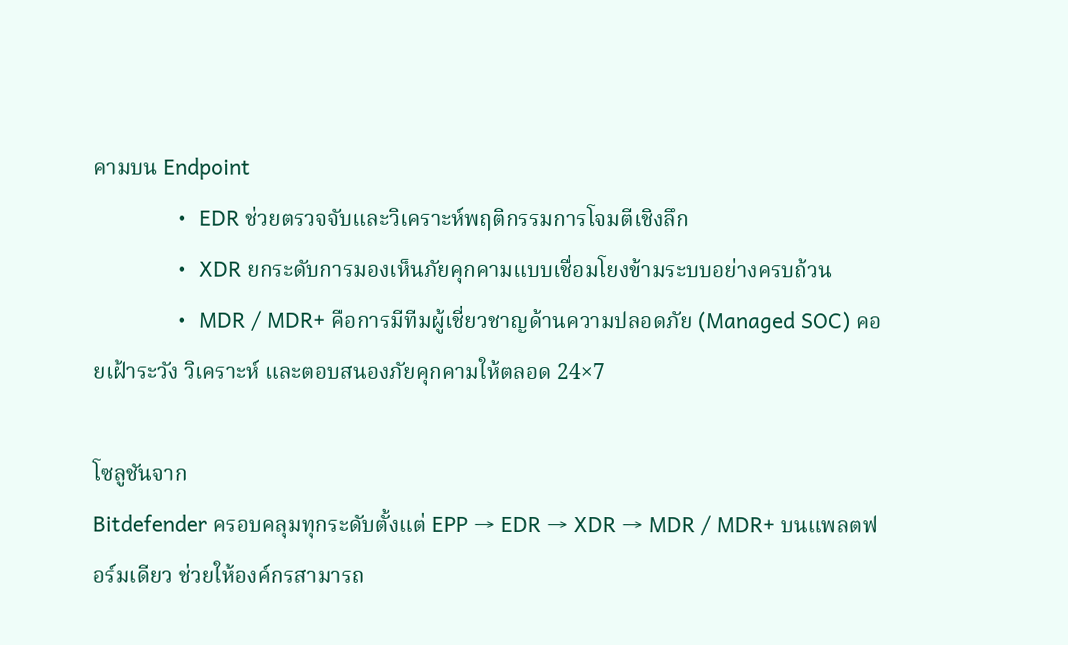คามบน Endpoint
              •  EDR ช่วยตรวจจับและวิเคราะห์พฤติกรรมการโจมตีเชิงลึก
              •  XDR ยกระดับการมองเห็นภัยคุกคามแบบเชื่อมโยงข้ามระบบอย่างครบถ้วน
              •  MDR / MDR+ คือการมีทีมผู้เชี่ยวชาญด้านความปลอดภัย (Managed SOC) คอยเฝ้าระวัง วิเคราะห์ และตอบสนองภัยคุกคามให้ตลอด 24×7

โซลูชันจาก
Bitdefender ครอบคลุมทุกระดับตั้งแต่ EPP → EDR → XDR → MDR / MDR+ บนแพลตฟอร์มเดียว ช่วยให้องค์กรสามารถ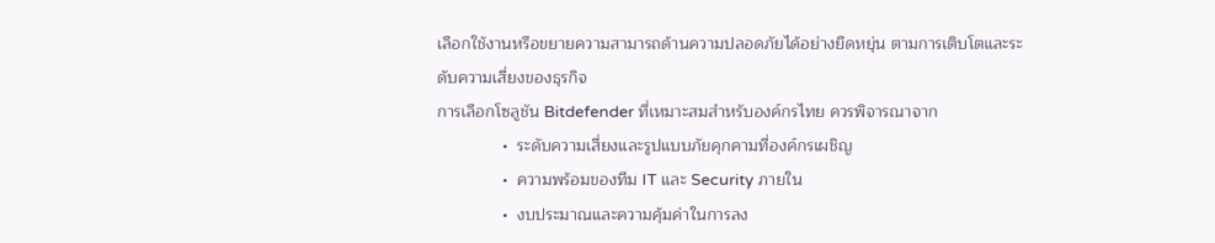เลือกใช้งานหรือขยายความสามารถด้านความปลอดภัยได้อย่างยืดหยุ่น ตามการเติบโตและระดับความเสี่ยงของธุรกิจ
การเลือกโซลูชัน Bitdefender ที่เหมาะสมสำหรับองค์กรไทย ควรพิจารณาจาก
              •  ระดับความเสี่ยงและรูปแบบภัยคุกคามที่องค์กรเผชิญ
              •  ความพร้อมของทีม IT และ Security ภายใน
              •  งบประมาณและความคุ้มค่าในการลง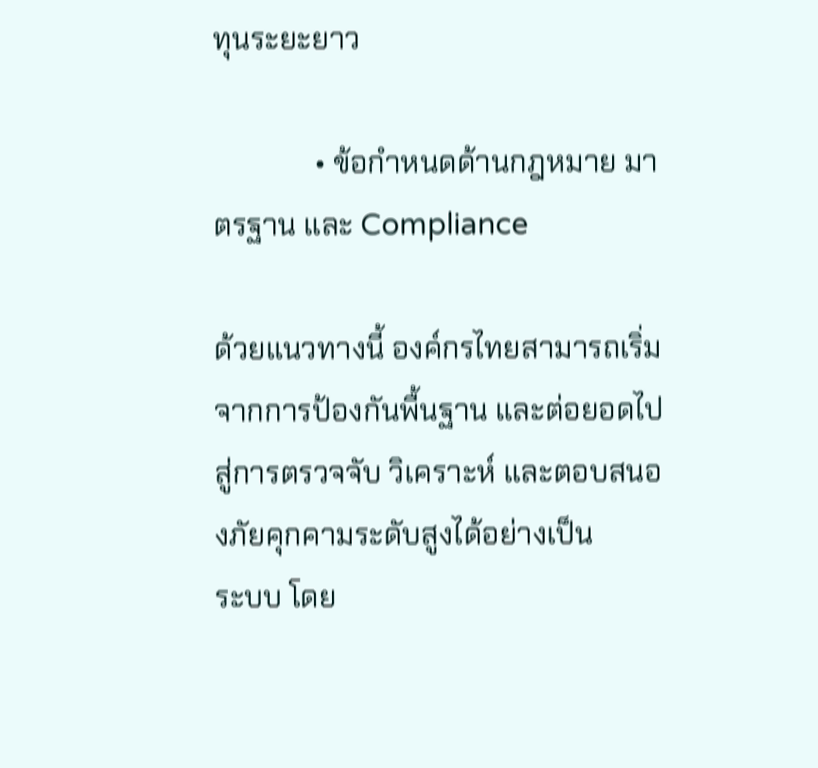ทุนระยะยาว

              • ข้อกำหนดด้านกฎหมาย มาตรฐาน และ Compliance

ด้วยแนวทางนี้ องค์กรไทยสามารถเริ่มจากการป้องกันพื้นฐาน และต่อยอดไปสู่การตรวจจับ วิเคราะห์ และตอบสนองภัยคุกคามระดับสูงได้อย่างเป็น
ระบบ โดย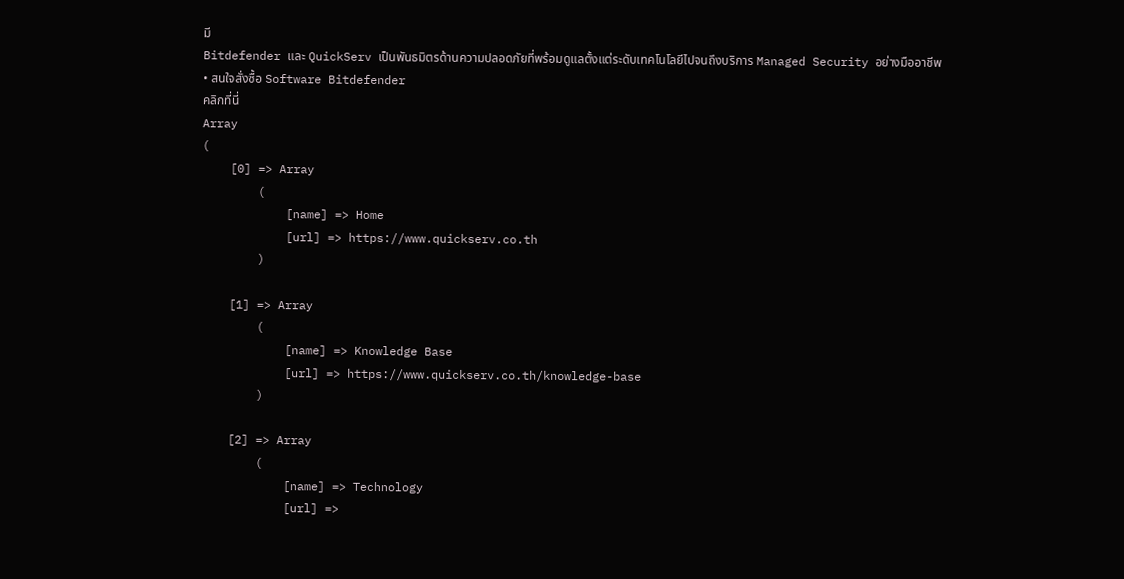มี
Bitdefender และ QuickServ เป็นพันธมิตรด้านความปลอดภัยที่พร้อมดูแลตั้งแต่ระดับเทคโนโลยีไปจนถึงบริการ Managed Security อย่างมืออาชีพ
• สนใจสั่งซื้อ Software Bitdefender
คลิกที่นี่
Array
(
    [0] => Array
        (
            [name] => Home
            [url] => https://www.quickserv.co.th
        )

    [1] => Array
        (
            [name] => Knowledge Base
            [url] => https://www.quickserv.co.th/knowledge-base
        )

    [2] => Array
        (
            [name] => Technology
            [url] =>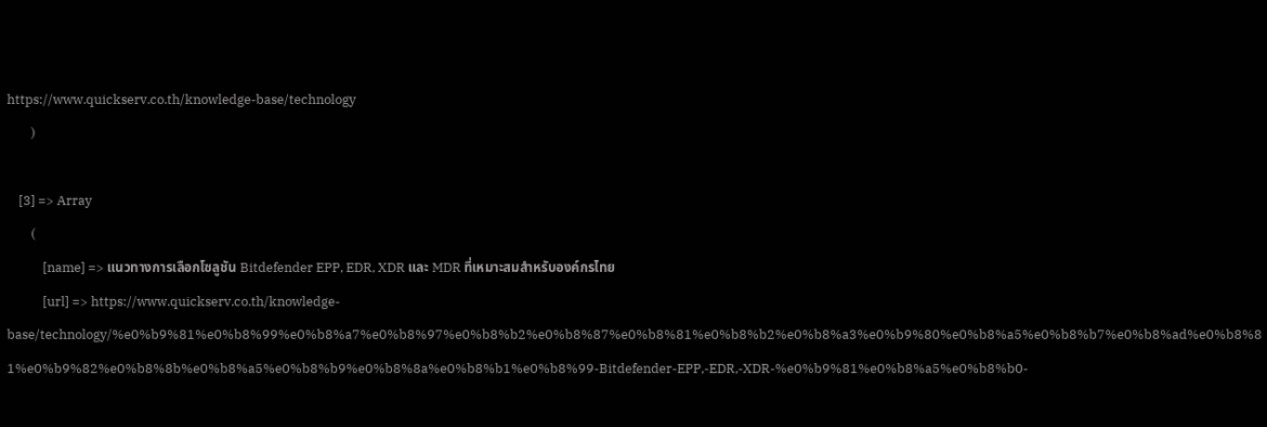https://www.quickserv.co.th/knowledge-base/technology
        )

    [3] => Array
        (
            [name] => แนวทางการเลือกโซลูชัน Bitdefender EPP, EDR, XDR และ MDR ที่เหมาะสมสำหรับองค์กรไทย
            [url] => https://www.quickserv.co.th/knowledge-base/technology/%e0%b9%81%e0%b8%99%e0%b8%a7%e0%b8%97%e0%b8%b2%e0%b8%87%e0%b8%81%e0%b8%b2%e0%b8%a3%e0%b9%80%e0%b8%a5%e0%b8%b7%e0%b8%ad%e0%b8%81%e0%b9%82%e0%b8%8b%e0%b8%a5%e0%b8%b9%e0%b8%8a%e0%b8%b1%e0%b8%99-Bitdefender-EPP,-EDR,-XDR-%e0%b9%81%e0%b8%a5%e0%b8%b0-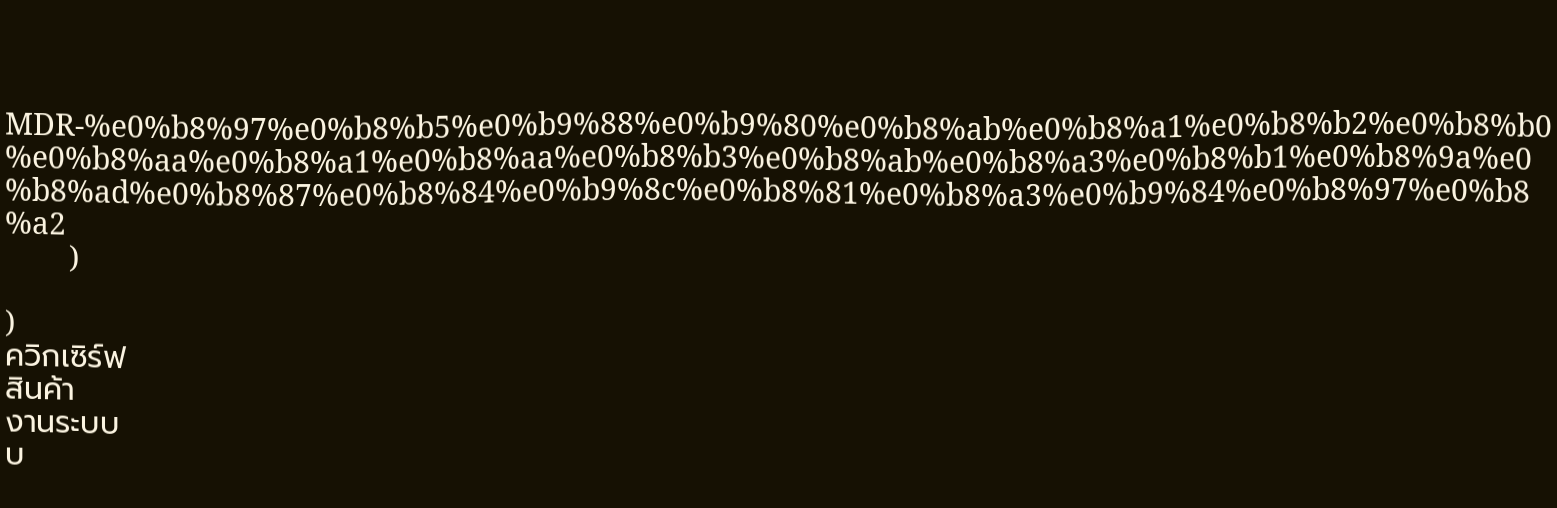MDR-%e0%b8%97%e0%b8%b5%e0%b9%88%e0%b9%80%e0%b8%ab%e0%b8%a1%e0%b8%b2%e0%b8%b0%e0%b8%aa%e0%b8%a1%e0%b8%aa%e0%b8%b3%e0%b8%ab%e0%b8%a3%e0%b8%b1%e0%b8%9a%e0%b8%ad%e0%b8%87%e0%b8%84%e0%b9%8c%e0%b8%81%e0%b8%a3%e0%b9%84%e0%b8%97%e0%b8%a2
        )

)
ควิกเซิร์ฟ
สินค้า
งานระบบ
บ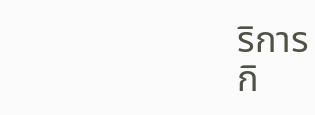ริการ
กิ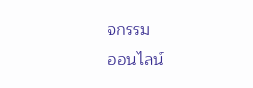จกรรม
ออนไลน์